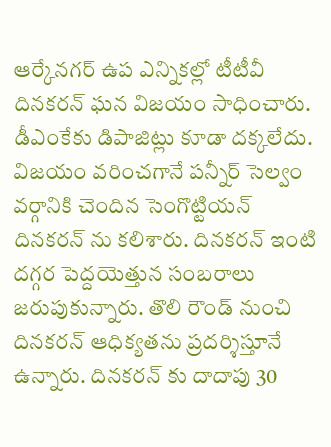ఆర్కేనగర్ ఉప ఎన్నికల్లో టీటీవీ దినకరన్ ఘన విజయం సాధించారు. డీఎంకేకు డిపాజిట్లు కూడా దక్కలేదు. విజయం వరించగానే పన్నీర్ సెల్వం వర్గానికి చెందిన సెంగొట్టియన్ దినకరన్ ను కలిశారు. దినకరన్ ఇంటి దగ్గర పెద్దయెత్తున సంబరాలు జరుపుకున్నారు. తొలి రౌండ్ నుంచి దినకరన్ ఆధిక్యతను ప్రదర్శిస్తూనే ఉన్నారు. దినకరన్ కు దాదాపు 30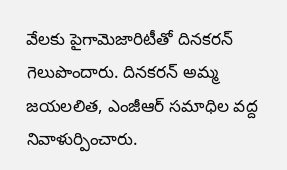వేలకు పైగామెజారిటీతో దినకరన్ గెలుపొందారు. దినకరన్ అమ్మ జయలలిత, ఎంజీఆర్ సమాధిల వద్ద నివాళుర్పించారు.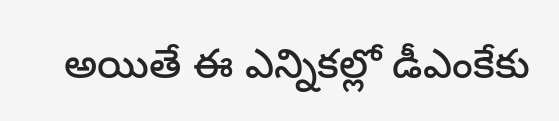అయితే ఈ ఎన్నికల్లో డీఎంకేకు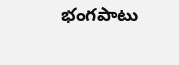భంగపాటు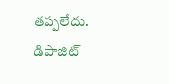తప్పలేదు. డిపాజిట్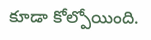కూడా కోల్పోయింది.